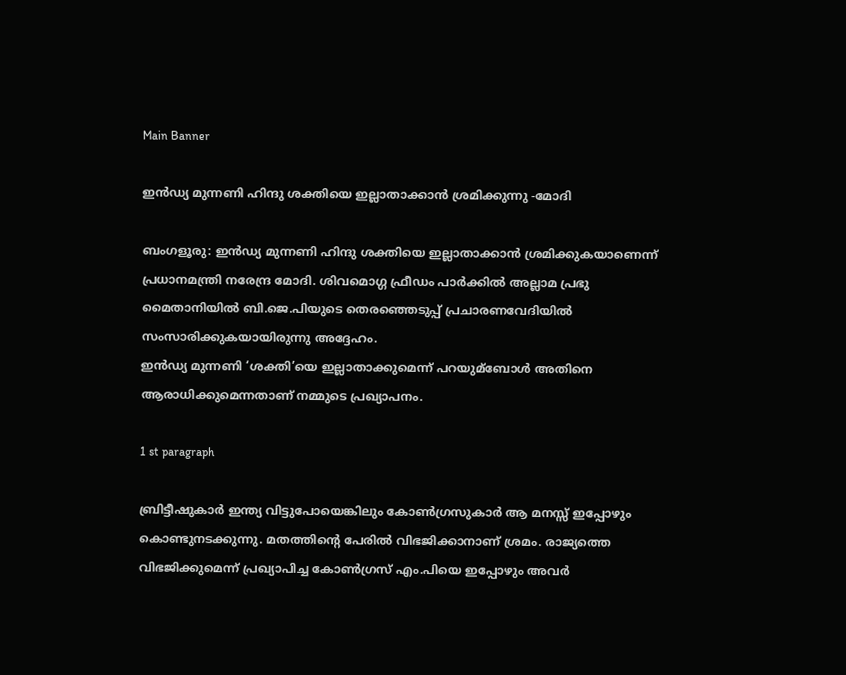Main Banner

ഇൻഡ്യ മുന്നണി ഹിന്ദു ശക്തിയെ ഇല്ലാതാക്കാൻ ശ്രമിക്കുന്നു -മോദി

ബംഗളൂരു: ഇൻഡ്യ മുന്നണി ഹിന്ദു ശക്തിയെ ഇല്ലാതാക്കാൻ ശ്രമിക്കുകയാണെന്ന് പ്രധാനമന്ത്രി നരേന്ദ്ര മോദി. ശിവമൊഗ്ഗ ഫ്രീഡം പാർക്കില്‍ അല്ലാമ പ്രഭു മൈതാനിയില്‍ ബി.ജെ.പിയുടെ തെരഞ്ഞെടുപ്പ് പ്രചാരണവേദിയില്‍ സംസാരിക്കുകയായിരുന്നു അദ്ദേഹം.
ഇൻഡ്യ മുന്നണി ‘ശക്തി’യെ ഇല്ലാതാക്കുമെന്ന് പറയുമ്ബോള്‍ അതിനെ ആരാധിക്കുമെന്നതാണ് നമ്മുടെ പ്രഖ്യാപനം.

1 st paragraph

ബ്രിട്ടീഷുകാർ ഇന്ത്യ വിട്ടുപോയെങ്കിലും കോണ്‍ഗ്രസുകാർ ആ മനസ്സ് ഇപ്പോഴും കൊണ്ടുനടക്കുന്നു. മതത്തിന്റെ പേരില്‍ വിഭജിക്കാനാണ് ശ്രമം. രാജ്യത്തെ വിഭജിക്കുമെന്ന് പ്രഖ്യാപിച്ച കോണ്‍ഗ്രസ് എം.പിയെ ഇപ്പോഴും അവർ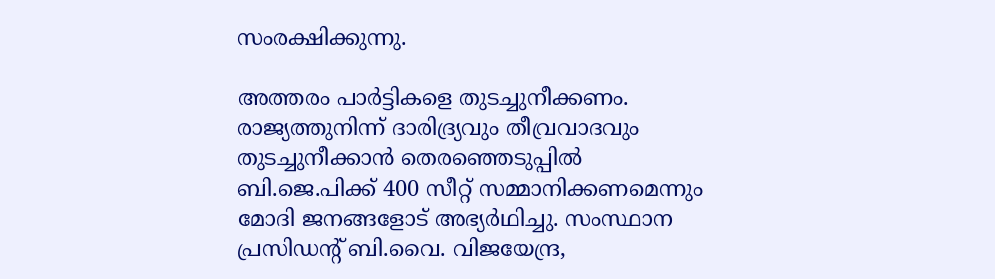സംരക്ഷിക്കുന്നു.

അത്തരം പാർട്ടികളെ തുടച്ചുനീക്കണം. രാജ്യത്തുനിന്ന് ദാരിദ്ര്യവും തീവ്രവാദവും തുടച്ചുനീക്കാൻ തെരഞ്ഞെടുപ്പില്‍ ബി.ജെ.പിക്ക് 400 സീറ്റ് സമ്മാനിക്കണമെന്നും മോദി ജനങ്ങളോട് അഭ്യർഥിച്ചു. സംസ്ഥാന പ്രസിഡന്റ് ബി.വൈ. വിജയേന്ദ്ര,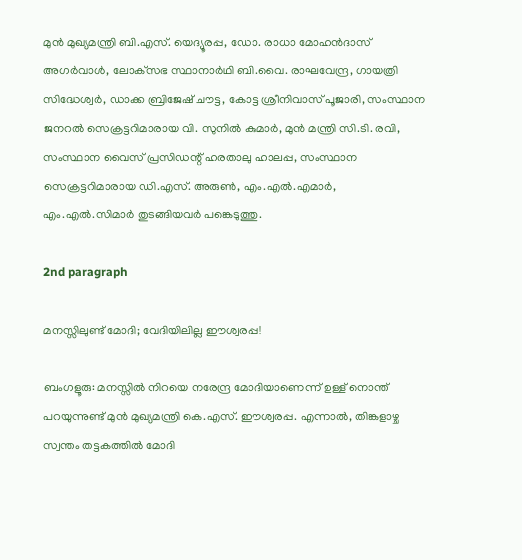മുൻ മുഖ്യമന്ത്രി ബി.എസ്. യെദ്യൂരപ്പ, ഡോ. രാധാ മോഹൻദാസ് അഗർവാള്‍, ലോക്‌സഭ സ്ഥാനാർഥി ബി.വൈ. രാഘവേന്ദ്ര, ഗായത്രി സിദ്ധേശ്വർ, ഡാക്ക ബ്രിജേഷ് ചൗട്ട, കോട്ട ശ്രീനിവാസ് പൂജാരി, സംസ്ഥാന ജനറല്‍ സെക്രട്ടറിമാരായ വി. സുനില്‍ കുമാർ, മുൻ മന്ത്രി സി.ടി. രവി, സംസ്ഥാന വൈസ് പ്രസിഡന്റ് ഹരതാലു ഹാലപ്പ, സംസ്ഥാന സെക്രട്ടറിമാരായ ഡി.എസ്. അരുണ്‍, എം.എല്‍.എമാർ, എം.എല്‍.സിമാർ തുടങ്ങിയവർ പങ്കെടുത്തു.

2nd paragraph

മനസ്സിലുണ്ട് മോദി; വേദിയിലില്ല ഈശ്വരപ്പ!

ബംഗളൂരു: മനസ്സില്‍ നിറയെ നരേന്ദ്ര മോദിയാണെന്ന് ഉള്ള് നൊന്ത് പറയുന്നുണ്ട് മുൻ മുഖ്യമന്ത്രി കെ.എസ്. ഈശ്വരപ്പ. എന്നാല്‍, തിങ്കളാഴ്ച സ്വന്തം തട്ടകത്തില്‍ മോദി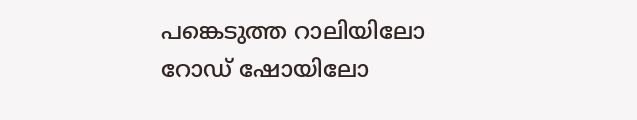പങ്കെടുത്ത റാലിയിലോ റോഡ് ഷോയിലോ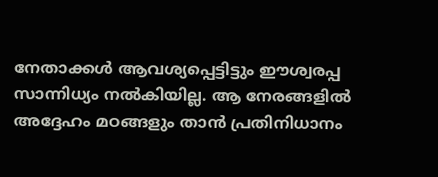നേതാക്കള്‍ ആവശ്യപ്പെട്ടിട്ടും ഈശ്വരപ്പ സാന്നിധ്യം നല്‍കിയില്ല. ആ നേരങ്ങളില്‍ അദ്ദേഹം മഠങ്ങളും താൻ പ്രതിനിധാനം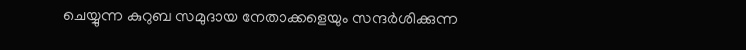ചെയ്യുന്ന കുറുബ സമുദായ നേതാക്കളെയും സന്ദർശിക്കുന്ന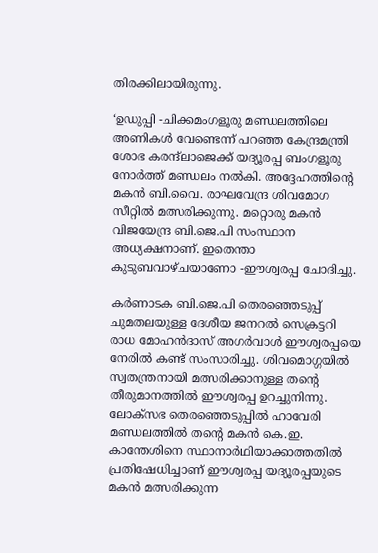തിരക്കിലായിരുന്നു.

‘ഉഡുപ്പി -ചിക്കമംഗളൂരു മണ്ഡലത്തിലെ അണികള്‍ വേണ്ടെന്ന് പറഞ്ഞ കേന്ദ്രമന്ത്രി ശോഭ കരന്ദ്‍ലാജെക്ക് യദ്യൂരപ്പ ബംഗളൂരു നോർത്ത് മണ്ഡലം നല്‍കി. അദ്ദേഹത്തിന്റെ മകൻ ബി.വൈ. രാഘവേന്ദ്ര ശിവമോഗ സീറ്റില്‍ മത്സരിക്കുന്നു. മറ്റൊരു മകൻ വിജയേന്ദ്ര ബി.ജെ.പി സംസ്ഥാന അധ്യക്ഷനാണ്. ഇതെന്താ കുടുബവാഴ്ചയാണോ -ഈശ്വരപ്പ ചോദിച്ചു.

കർണാടക ബി.ജെ.പി തെരഞ്ഞെടുപ്പ് ചുമതലയുള്ള ദേശീയ ജനറല്‍ സെക്രട്ടറി രാധ മോഹൻദാസ് അഗർവാള്‍ ഈശ്വരപ്പയെ നേരില്‍ കണ്ട് സംസാരിച്ചു. ശിവമൊഗ്ഗയില്‍ സ്വതന്ത്രനായി മത്സരിക്കാനുള്ള തന്റെ തീരുമാനത്തില്‍ ഈശ്വരപ്പ ഉറച്ചുനിന്നു. ലോക്സഭ തെരഞ്ഞെടുപ്പില്‍ ഹാവേരി മണ്ഡലത്തില്‍ തന്റെ മകൻ കെ.ഇ. കാന്തേശിനെ സ്ഥാനാർഥിയാക്കാത്തതില്‍ പ്രതിഷേധിച്ചാണ് ഈശ്വരപ്പ യദ്യൂരപ്പയുടെ മകൻ മത്സരിക്കുന്ന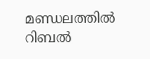മണ്ഡലത്തില്‍ റിബല്‍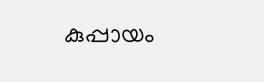കുപ്പായം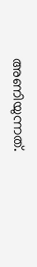അണിയുന്നത്.